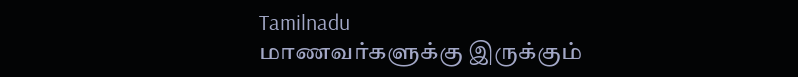Tamilnadu
மாணவர்களுக்கு இருக்கும்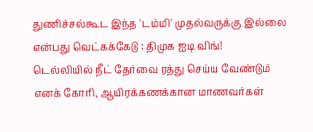துணிச்சல்கூட இந்த 'டம்மி' முதல்வருக்கு இல்லை என்பது வெட்கக்கேடு : திமுக ஐடி விங்!
டெல்லியில் நீட் தேர்வை ரத்து செய்ய வேண்டும் எனக் கோரி, ஆயிரக்கணக்கான மாணவர்கள்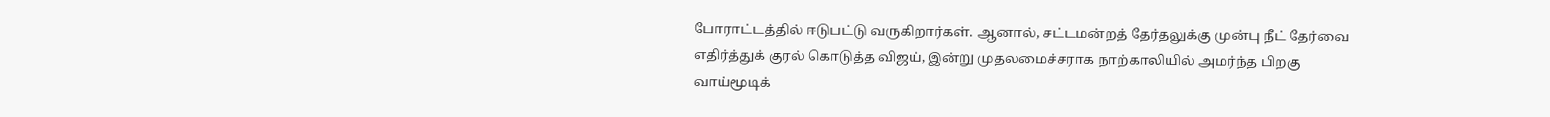போராட்டத்தில் ஈடுபட்டு வருகிறார்கள். ஆனால், சட்டமன்றத் தேர்தலுக்கு முன்பு நீட் தேர்வை எதிர்த்துக் குரல் கொடுத்த விஜய், இன்று முதலமைச்சராக நாற்காலியில் அமர்ந்த பிறகு வாய்மூடிக்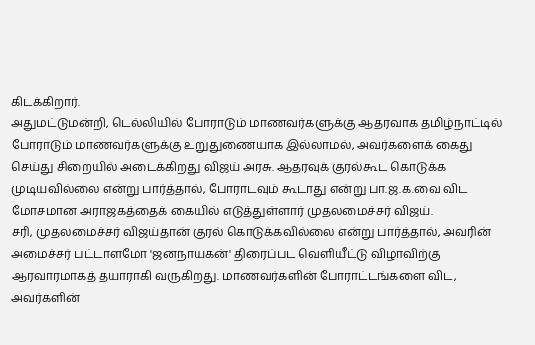கிடக்கிறார்.
அதுமட்டுமன்றி, டெல்லியில் போராடும் மாணவர்களுக்கு ஆதரவாக தமிழ்நாட்டில் போராடும் மாணவர்களுக்கு உறுதுணையாக இல்லாமல், அவர்களைக் கைது செய்து சிறையில் அடைக்கிறது விஜய் அரசு. ஆதரவுக் குரல்கூட கொடுக்க முடியவில்லை என்று பார்த்தால், போராடவும் கூடாது என்று பா.ஜ.க.வை விட மோசமான அராஜகத்தைக் கையில் எடுத்துள்ளார் முதலமைச்சர் விஜய்.
சரி, முதலமைச்சர் விஜய்தான் குரல் கொடுக்கவில்லை என்று பார்த்தால், அவரின் அமைச்சர் பட்டாளமோ 'ஜனநாயகன்' திரைப்பட வெளியீட்டு விழாவிற்கு ஆரவாரமாகத் தயாராகி வருகிறது. மாணவர்களின் போராட்டங்களை விட, அவர்களின்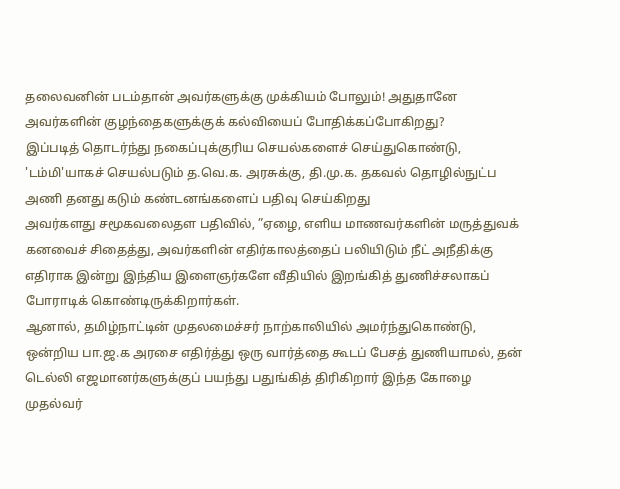தலைவனின் படம்தான் அவர்களுக்கு முக்கியம் போலும்! அதுதானே அவர்களின் குழந்தைகளுக்குக் கல்வியைப் போதிக்கப்போகிறது?
இப்படித் தொடர்ந்து நகைப்புக்குரிய செயல்களைச் செய்துகொண்டு, 'டம்மி'யாகச் செயல்படும் த.வெ.க. அரசுக்கு, தி.மு.க. தகவல் தொழில்நுட்ப அணி தனது கடும் கண்டனங்களைப் பதிவு செய்கிறது
அவர்களது சமூகவலைதள பதிவில், ”ஏழை, எளிய மாணவர்களின் மருத்துவக் கனவைச் சிதைத்து, அவர்களின் எதிர்காலத்தைப் பலியிடும் நீட் அநீதிக்கு எதிராக இன்று இந்திய இளைஞர்களே வீதியில் இறங்கித் துணிச்சலாகப் போராடிக் கொண்டிருக்கிறார்கள்.
ஆனால், தமிழ்நாட்டின் முதலமைச்சர் நாற்காலியில் அமர்ந்துகொண்டு, ஒன்றிய பா.ஜ.க அரசை எதிர்த்து ஒரு வார்த்தை கூடப் பேசத் துணியாமல், தன் டெல்லி எஜமானர்களுக்குப் பயந்து பதுங்கித் திரிகிறார் இந்த கோழை முதல்வர்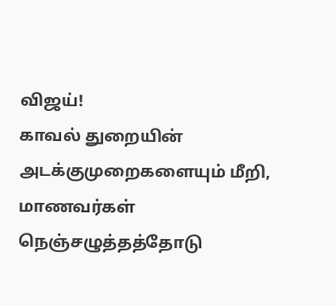விஜய்!
காவல் துறையின் அடக்குமுறைகளையும் மீறி, மாணவர்கள் நெஞ்சழுத்தத்தோடு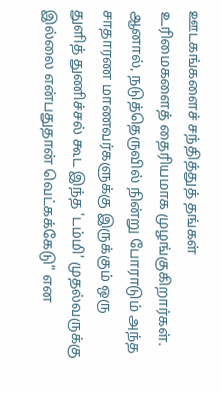ஊடகங்களைச் சந்தித்துத் தங்கள் உரிமைகளைத் தைரியமாக முழங்குகிறார்கள். ஆனால், நடுத்தெருவில் நின்று போராடும் அந்த சாதாரண மாணவர்களுக்கு இருக்கும் ஒரு துளித் துணிச்சல் கூட இந்த 'டம்மி' முதல்வருக்கு இல்லை என்பதுதான் வெட்கக்கேடு" என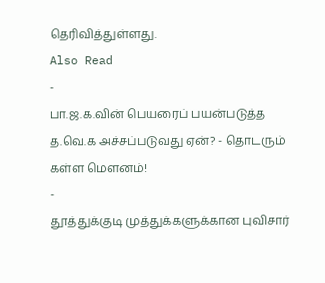தெரிவித்துள்ளது.
Also Read
-
பா.ஜ.க.வின் பெயரைப் பயன்படுத்த த.வெ.க அச்சப்படுவது ஏன்? - தொடரும் கள்ள மெளனம்!
-
தூத்துக்குடி முத்துக்களுக்கான புவிசார்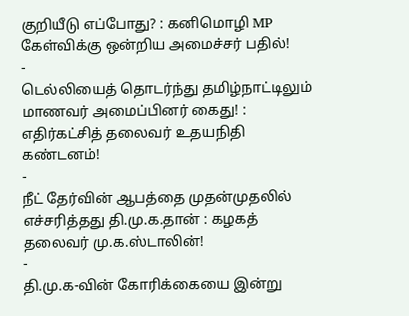குறியீடு எப்போது? : கனிமொழி MP கேள்விக்கு ஒன்றிய அமைச்சர் பதில்!
-
டெல்லியைத் தொடர்ந்து தமிழ்நாட்டிலும் மாணவர் அமைப்பினர் கைது! : எதிர்கட்சித் தலைவர் உதயநிதி கண்டனம்!
-
நீட் தேர்வின் ஆபத்தை முதன்முதலில் எச்சரித்தது தி.மு.க.தான் : கழகத் தலைவர் மு.க.ஸ்டாலின்!
-
தி.மு.க-வின் கோரிக்கையை இன்று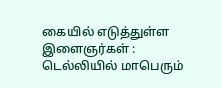கையில் எடுத்துள்ள இளைஞர்கள் : டெல்லியில் மாபெரும்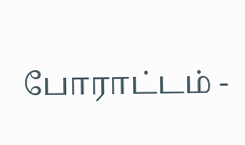போராட்டம் -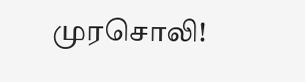முரசொலி!